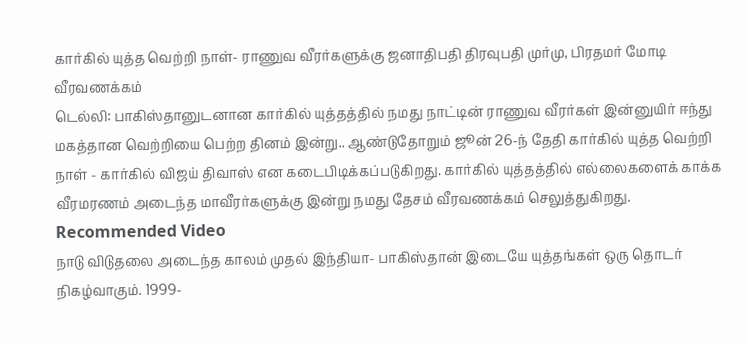கார்கில் யுத்த வெற்றி நாள்- ராணுவ வீரர்களுக்கு ஜனாதிபதி திரவுபதி முர்மு, பிரதமர் மோடி வீரவணக்கம்
டெல்லி: பாகிஸ்தானுடனான கார்கில் யுத்தத்தில் நமது நாட்டின் ராணுவ வீரர்கள் இன்னுயிர் ஈந்து மகத்தான வெற்றியை பெற்ற தினம் இன்று.. ஆண்டுதோறும் ஜூன் 26-ந் தேதி கார்கில் யுத்த வெற்றி நாள் - கார்கில் விஜய் திவாஸ் என கடைபிடிக்கப்படுகிறது. கார்கில் யுத்தத்தில் எல்லைகளைக் காக்க வீரமரணம் அடைந்த மாவீரர்களுக்கு இன்று நமது தேசம் வீரவணக்கம் செலுத்துகிறது.
Recommended Video
நாடு விடுதலை அடைந்த காலம் முதல் இந்தியா- பாகிஸ்தான் இடையே யுத்தங்கள் ஒரு தொடர் நிகழ்வாகும். 1999-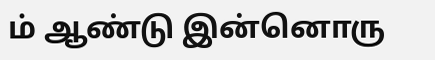ம் ஆண்டு இன்னொரு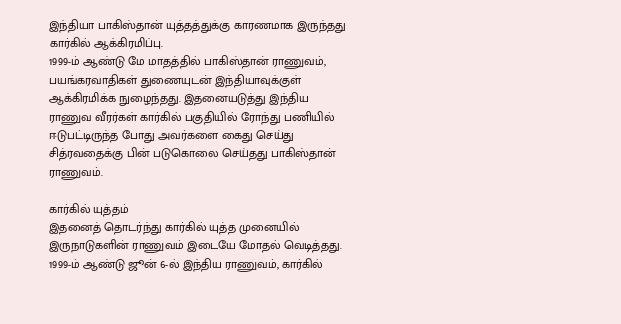இந்தியா பாகிஸ்தான் யுத்தத்துக்கு காரணமாக இருந்தது கார்கில் ஆக்கிரமிப்பு.
1999-ம் ஆண்டு மே மாதத்தில் பாகிஸ்தான் ராணுவம், பயங்கரவாதிகள் துணையுடன் இந்தியாவுக்குள் ஆக்கிரமிக்க நுழைந்தது. இதனையடுத்து இந்திய ராணுவ வீரர்கள் கார்கில் பகுதியில் ரோந்து பணியில் ஈடுபட்டிருந்த போது அவர்களை கைது செய்து சித்ரவதைக்கு பின் படுகொலை செய்தது பாகிஸ்தான் ராணுவம்.

கார்கில் யுத்தம்
இதனைத் தொடர்ந்து கார்கில் யுத்த முனையில் இருநாடுகளின் ராணுவம் இடையே மோதல் வெடித்தது. 1999-ம் ஆண்டு ஜூன் 6-ல் இந்திய ராணுவம், கார்கில்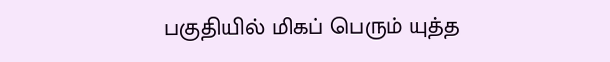பகுதியில் மிகப் பெரும் யுத்த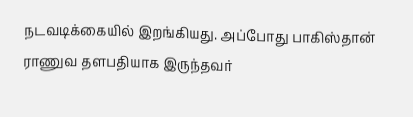நடவடிக்கையில் இறங்கியது. அப்போது பாகிஸ்தான் ராணுவ தளபதியாக இருந்தவர்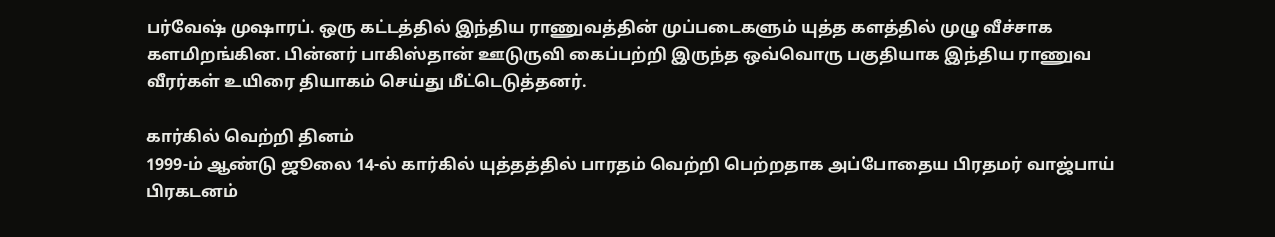பர்வேஷ் முஷாரப். ஒரு கட்டத்தில் இந்திய ராணுவத்தின் முப்படைகளும் யுத்த களத்தில் முழு வீச்சாக களமிறங்கின. பின்னர் பாகிஸ்தான் ஊடுருவி கைப்பற்றி இருந்த ஒவ்வொரு பகுதியாக இந்திய ராணுவ வீரர்கள் உயிரை தியாகம் செய்து மீட்டெடுத்தனர்.

கார்கில் வெற்றி தினம்
1999-ம் ஆண்டு ஜூலை 14-ல் கார்கில் யுத்தத்தில் பாரதம் வெற்றி பெற்றதாக அப்போதைய பிரதமர் வாஜ்பாய் பிரகடனம்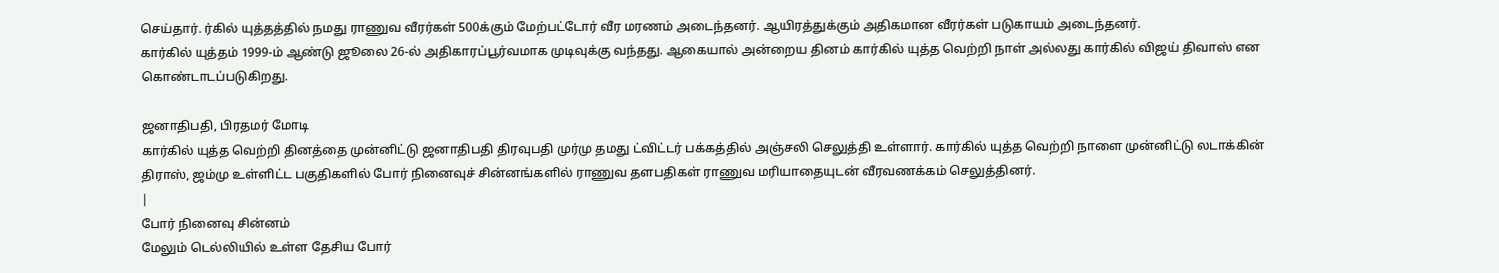செய்தார். ர்கில் யுத்தத்தில் நமது ராணுவ வீரர்கள் 500க்கும் மேற்பட்டோர் வீர மரணம் அடைந்தனர். ஆயிரத்துக்கும் அதிகமான வீரர்கள் படுகாயம் அடைந்தனர்.
கார்கில் யுத்தம் 1999-ம் ஆண்டு ஜூலை 26-ல் அதிகாரப்பூர்வமாக முடிவுக்கு வந்தது. ஆகையால் அன்றைய தினம் கார்கில் யுத்த வெற்றி நாள் அல்லது கார்கில் விஜய் திவாஸ் என கொண்டாடப்படுகிறது.

ஜனாதிபதி, பிரதமர் மோடி
கார்கில் யுத்த வெற்றி தினத்தை முன்னிட்டு ஜனாதிபதி திரவுபதி முர்மு தமது ட்விட்டர் பக்கத்தில் அஞ்சலி செலுத்தி உள்ளார். கார்கில் யுத்த வெற்றி நாளை முன்னிட்டு லடாக்கின் திராஸ், ஜம்மு உள்ளிட்ட பகுதிகளில் போர் நினைவுச் சின்னங்களில் ராணுவ தளபதிகள் ராணுவ மரியாதையுடன் வீரவணக்கம் செலுத்தினர்.
|
போர் நினைவு சின்னம்
மேலும் டெல்லியில் உள்ள தேசிய போர்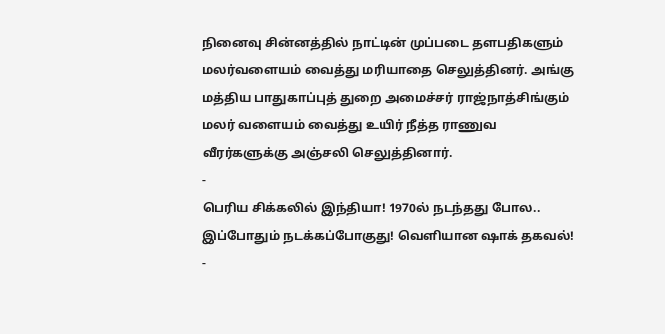நினைவு சின்னத்தில் நாட்டின் முப்படை தளபதிகளும் மலர்வளையம் வைத்து மரியாதை செலுத்தினர். அங்கு மத்திய பாதுகாப்புத் துறை அமைச்சர் ராஜ்நாத்சிங்கும் மலர் வளையம் வைத்து உயிர் நீத்த ராணுவ வீரர்களுக்கு அஞ்சலி செலுத்தினார்.
-
பெரிய சிக்கலில் இந்தியா! 1970ல் நடந்தது போல.. இப்போதும் நடக்கப்போகுது! வெளியான ஷாக் தகவல்! -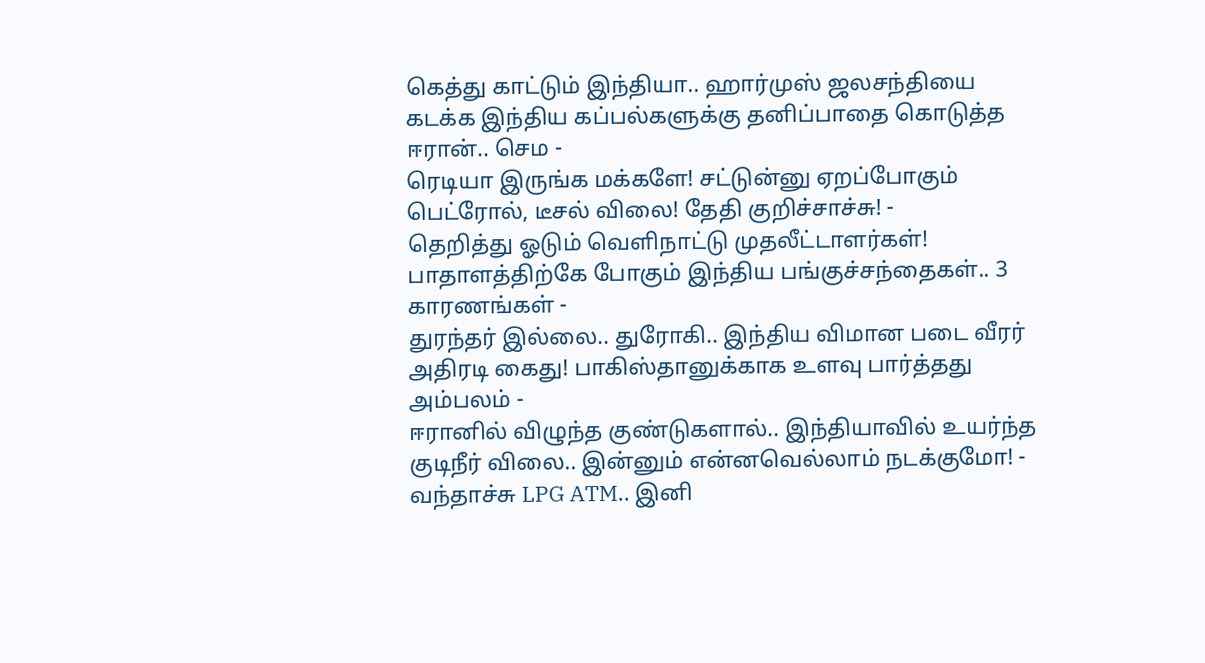கெத்து காட்டும் இந்தியா.. ஹார்முஸ் ஜலசந்தியை கடக்க இந்திய கப்பல்களுக்கு தனிப்பாதை கொடுத்த ஈரான்.. செம -
ரெடியா இருங்க மக்களே! சட்டுன்னு ஏறப்போகும் பெட்ரோல், டீசல் விலை! தேதி குறிச்சாச்சு! -
தெறித்து ஓடும் வெளிநாட்டு முதலீட்டாளர்கள்! பாதாளத்திற்கே போகும் இந்திய பங்குச்சந்தைகள்.. 3 காரணங்கள் -
துரந்தர் இல்லை.. துரோகி.. இந்திய விமான படை வீரர் அதிரடி கைது! பாகிஸ்தானுக்காக உளவு பார்த்தது அம்பலம் -
ஈரானில் விழுந்த குண்டுகளால்.. இந்தியாவில் உயர்ந்த குடிநீர் விலை.. இன்னும் என்னவெல்லாம் நடக்குமோ! -
வந்தாச்சு LPG ATM.. இனி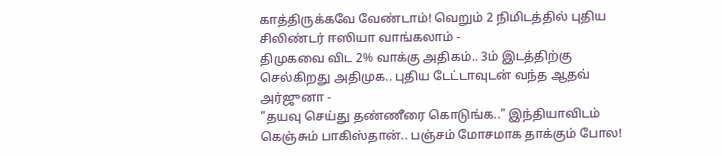காத்திருக்கவே வேண்டாம்! வெறும் 2 நிமிடத்தில் புதிய சிலிண்டர் ஈஸியா வாங்கலாம் -
திமுகவை விட 2% வாக்கு அதிகம்.. 3ம் இடத்திற்கு செல்கிறது அதிமுக.. புதிய டேட்டாவுடன் வந்த ஆதவ் அர்ஜுனா -
"தயவு செய்து தண்ணீரை கொடுங்க.." இந்தியாவிடம் கெஞ்சும் பாகிஸ்தான்.. பஞ்சம் மோசமாக தாக்கும் போல!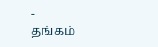-
தங்கம்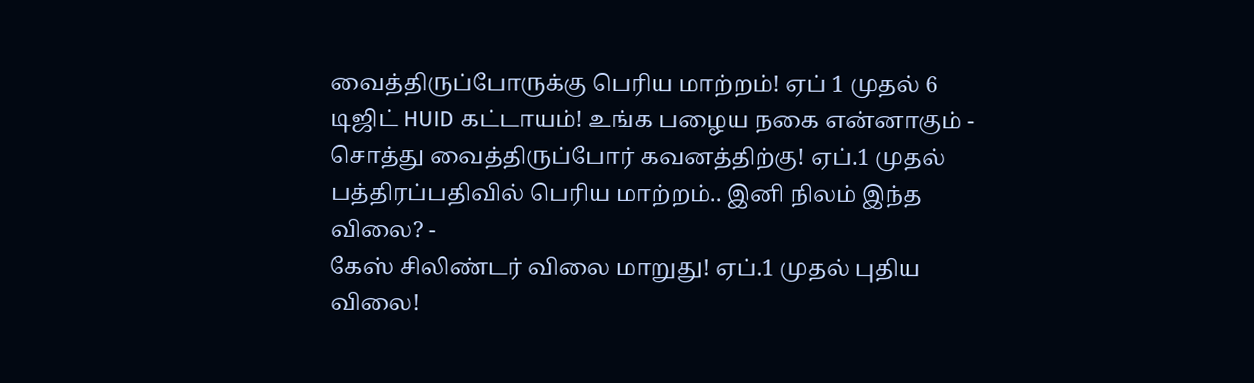வைத்திருப்போருக்கு பெரிய மாற்றம்! ஏப் 1 முதல் 6 டிஜிட் HUID கட்டாயம்! உங்க பழைய நகை என்னாகும் -
சொத்து வைத்திருப்போர் கவனத்திற்கு! ஏப்.1 முதல் பத்திரப்பதிவில் பெரிய மாற்றம்.. இனி நிலம் இந்த விலை? -
கேஸ் சிலிண்டர் விலை மாறுது! ஏப்.1 முதல் புதிய விலை!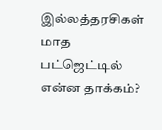இல்லத்தரசிகள் மாத பட்ஜெட்டில் என்ன தாக்கம்?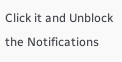Click it and Unblock the Notifications